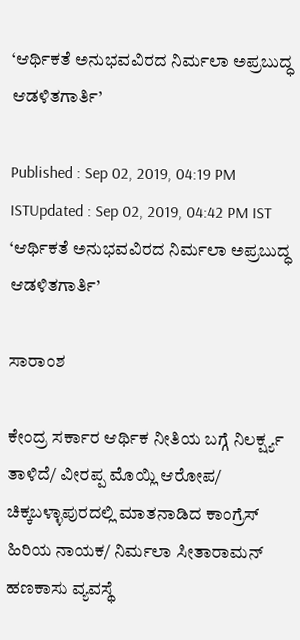‘ಆರ್ಥಿಕತೆ ಅನುಭವವಿರದ ನಿರ್ಮಲಾ ಅಪ್ರಬುದ್ಧ ಆಡಳಿತಗಾರ್ತಿ’

Published : Sep 02, 2019, 04:19 PM ISTUpdated : Sep 02, 2019, 04:42 PM IST
‘ಆರ್ಥಿಕತೆ ಅನುಭವವಿರದ ನಿರ್ಮಲಾ ಅಪ್ರಬುದ್ಧ ಆಡಳಿತಗಾರ್ತಿ’

ಸಾರಾಂಶ

ಕೇಂದ್ರ ಸರ್ಕಾರ ಆರ್ಥಿಕ ನೀತಿಯ ಬಗ್ಗೆ ನಿಲರ್ಕ್ಷ್ಯ ತಾಳಿದೆ/ ವೀರಪ್ಪ ಮೊಯ್ಲಿ ಆರೋಪ/ ಚಿಕ್ಕಬಳ್ಳಾಪುರದಲ್ಲಿ ಮಾತನಾಡಿದ ಕಾಂಗ್ರೆಸ್ ಹಿರಿಯ ನಾಯಕ/ ನಿರ್ಮಲಾ ಸೀತಾರಾಮನ್ ಹಣಕಾಸು ವ್ಯವಸ್ಥೆ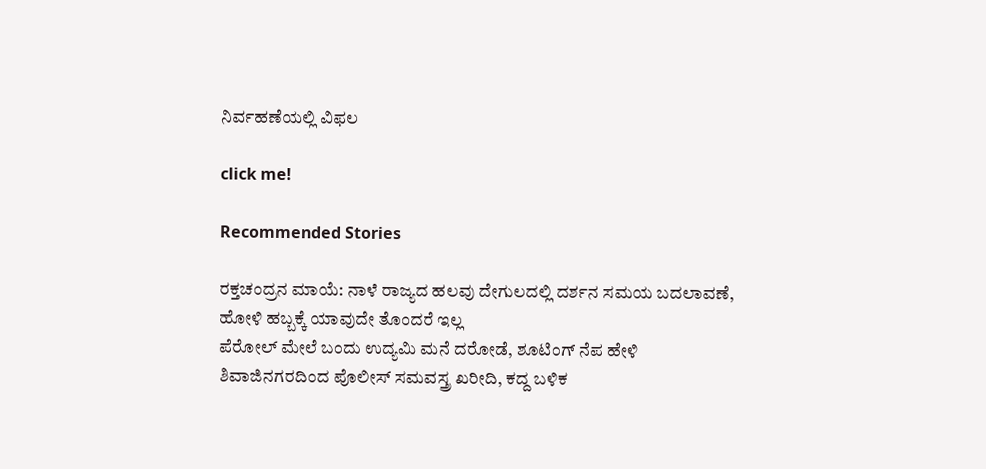ನಿರ್ವಹಣೆಯಲ್ಲಿ ವಿಫಲ

click me!

Recommended Stories

ರಕ್ತಚಂದ್ರನ ಮಾಯೆ: ನಾಳೆ ರಾಜ್ಯದ ಹಲವು ದೇಗುಲದಲ್ಲಿ ದರ್ಶನ ಸಮಯ ಬದಲಾವಣೆ, ಹೋಳಿ ಹಬ್ಬಕ್ಕೆ ಯಾವುದೇ ತೊಂದರೆ ಇಲ್ಲ
ಪೆರೋಲ್ ಮೇಲೆ ಬಂದು ಉದ್ಯಮಿ ಮನೆ ದರೋಡೆ, ಶೂಟಿಂಗ್ ನೆಪ ಹೇಳಿ ಶಿವಾಜಿನಗರದಿಂದ ಪೊಲೀಸ್ ಸಮವಸ್ತ್ರ ಖರೀದಿ, ಕದ್ದ ಬಳಿಕ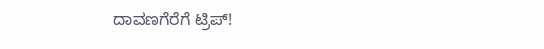ದಾವಣಗೆರೆಗೆ ಟ್ರಿಪ್!